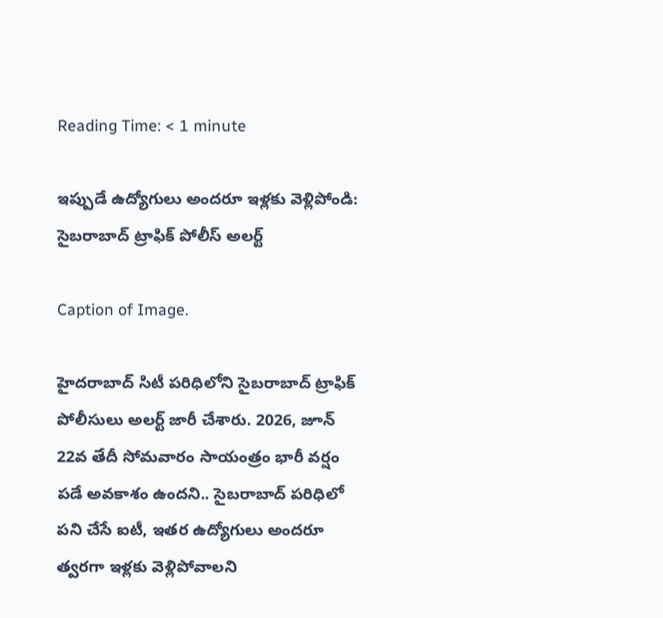Reading Time: < 1 minute

ఇప్పుడే ఉద్యోగులు అందరూ ఇళ్లకు వెళ్లిపోండి: సైబరాబాద్ ట్రాఫిక్ పోలీస్ అలర్ట్

Caption of Image.

హైదరాబాద్ సిటీ పరిధిలోని సైబరాబాద్ ట్రాఫిక్ పోలీసులు అలర్ట్ జారీ చేశారు. 2026, జూన్ 22వ తేదీ సోమవారం సాయంత్రం భారీ వర్షం పడే అవకాశం ఉందని.. సైబరాబాద్ పరిధిలో పని చేసే ఐటీ, ఇతర ఉద్యోగులు అందరూ త్వరగా ఇళ్లకు వెళ్లిపోవాలని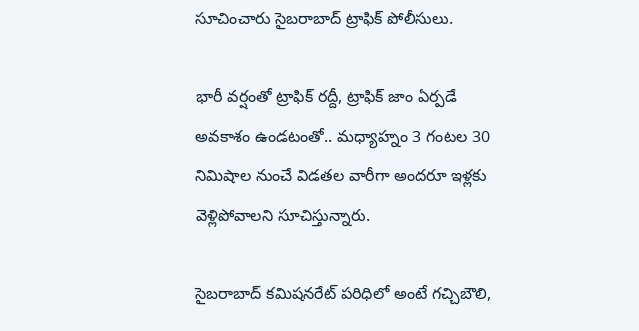సూచించారు సైబరాబాద్ ట్రాఫిక్ పోలీసులు.

భారీ వర్షంతో ట్రాఫిక్ రద్దీ, ట్రాఫిక్ జాం ఏర్పడే అవకాశం ఉండటంతో.. మధ్యాహ్నం 3 గంటల 30 నిమిషాల నుంచే విడతల వారీగా అందరూ ఇళ్లకు వెళ్లిపోవాలని సూచిస్తున్నారు.

సైబరాబాద్ కమిషనరేట్ పరిధిలో అంటే గచ్చిబౌలి,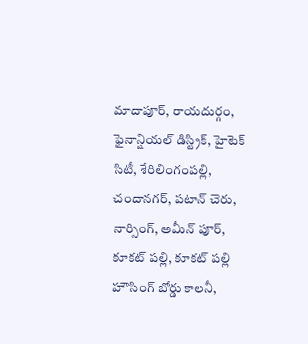మాదాపూర్, రాయదుర్గం, ఫైనాన్షియల్ డిస్ట్రిక్, హైటెక్ సిటీ, శేరిలింగంపల్లి, చందానగర్, పటాన్ చెరు, నార్సింగ్, అమీన్ పూర్, కూకట్ పల్లి, కూకట్ పల్లి హౌసింగ్ బోర్డు కాలనీ,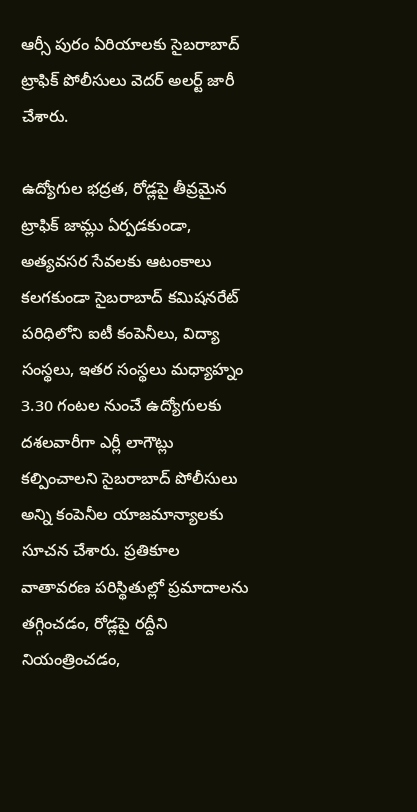ఆర్సీ పురం ఏరియాలకు సైబరాబాద్ ట్రాఫిక్ పోలీసులు వెదర్ అలర్ట్ జారీ చేశారు.

ఉద్యోగుల భద్రత, రోడ్లపై తీవ్రమైన ట్రాఫిక్ జామ్లు ఏర్పడకుండా, అత్యవసర సేవలకు ఆటంకాలు కలగకుండా సైబరాబాద్ కమిషనరేట్ పరిధిలోని ఐటీ కంపెనీలు, విద్యా సంస్థలు, ఇతర సంస్థలు మధ్యాహ్నం 3.30 గంటల నుంచే ఉద్యోగులకు దశలవారీగా ఎర్లీ లాగౌట్లు కల్పించాలని సైబరాబాద్ పోలీసులు అన్ని కంపెనీల యాజమాన్యాలకు సూచన చేశారు. ప్రతికూల వాతావరణ పరిస్థితుల్లో ప్రమాదాలను తగ్గించడం, రోడ్లపై రద్దీని నియంత్రించడం,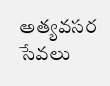అత్యవసర సేవలు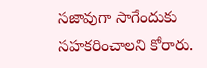సజావుగా సాగేందుకు సహకరించాలని కోరారు.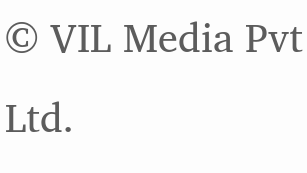© VIL Media Pvt Ltd.